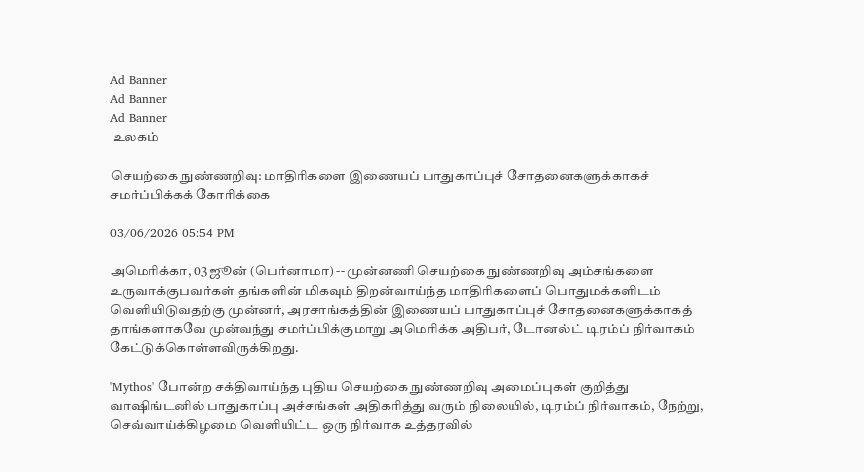Ad Banner
Ad Banner
Ad Banner
 உலகம்

செயற்கை நுண்ணறிவு: மாதிரிகளை இணையப் பாதுகாப்புச் சோதனைகளுக்காகச் சமர்ப்பிக்கக் கோரிக்கை

03/06/2026 05:54 PM

அமெரிக்கா, 03 ஜூன் (பெர்னாமா) -- முன்னணி செயற்கை நுண்ணறிவு அம்சங்களை உருவாக்குபவர்கள் தங்களின் மிகவும் திறன்வாய்ந்த மாதிரிகளைப் பொதுமக்களிடம் வெளியிடுவதற்கு முன்னர், அரசாங்கத்தின் இணையப் பாதுகாப்புச் சோதனைகளுக்காகத் தாங்களாகவே முன்வந்து சமர்ப்பிக்குமாறு அமெரிக்க அதிபர், டோனல்ட் டிரம்ப் நிர்வாகம் கேட்டுக்கொள்ளவிருக்கிறது.

'Mythos' போன்ற சக்திவாய்ந்த புதிய செயற்கை நுண்ணறிவு அமைப்புகள் குறித்து வாஷிங்டனில் பாதுகாப்பு அச்சங்கள் அதிகரித்து வரும் நிலையில், டிரம்ப் நிர்வாகம், நேற்று, செவ்வாய்க்கிழமை வெளியிட்ட ஒரு நிர்வாக உத்தரவில்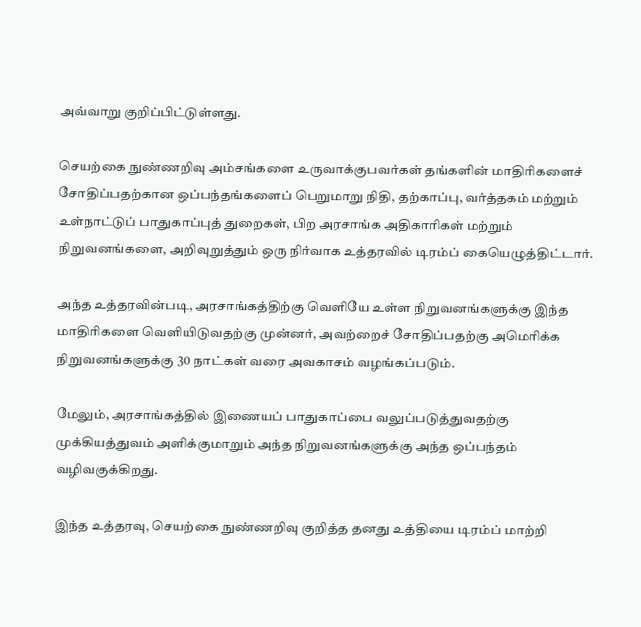அவ்வாறு குறிப்பிட்டுள்ளது.

செயற்கை நுண்ணறிவு அம்சங்களை உருவாக்குபவர்கள் தங்களின் மாதிரிகளைச் சோதிப்பதற்கான ஒப்பந்தங்களைப் பெறுமாறு நிதி, தற்காப்பு, வர்த்தகம் மற்றும் உள்நாட்டுப் பாதுகாப்புத் துறைகள், பிற அரசாங்க அதிகாரிகள் மற்றும் நிறுவனங்களை, அறிவுறுத்தும் ஒரு நிர்வாக உத்தரவில் டிரம்ப் கையெழுத்திட்டார்.

அந்த உத்தரவின்படி, அரசாங்கத்திற்கு வெளியே உள்ள நிறுவனங்களுக்கு இந்த மாதிரிகளை வெளியிடுவதற்கு முன்னர், அவற்றைச் சோதிப்பதற்கு அமெரிக்க நிறுவனங்களுக்கு 30 நாட்கள் வரை அவகாசம் வழங்கப்படும்.

மேலும், அரசாங்கத்தில் இணையப் பாதுகாப்பை வலுப்படுத்துவதற்கு முக்கியத்துவம் அளிக்குமாறும் அந்த நிறுவனங்களுக்கு அந்த ஒப்பந்தம் வழிவகுக்கிறது.

இந்த உத்தரவு, செயற்கை நுண்ணறிவு குறித்த தனது உத்தியை டிரம்ப் மாற்றி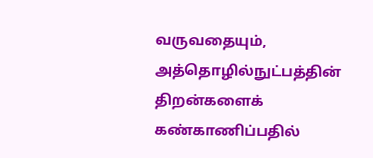வருவதையும், அத்தொழில்நுட்பத்தின் திறன்களைக் கண்காணிப்பதில்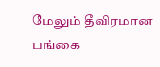மேலும் தீவிரமான பங்கை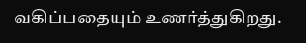வகிப்பதையும் உணர்த்துகிறது.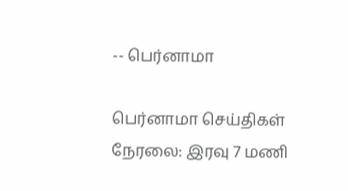-- பெர்னாமா

பெர்னாமா செய்திகள் நேரலை: இரவு 7 மணி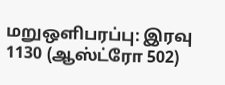மறுஒளிபரப்பு: இரவு 1130 (ஆஸ்ட்ரோ 502)